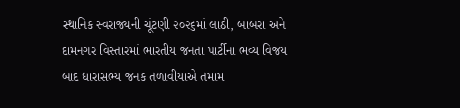સ્થાનિક સ્વરાજ્યની ચૂંટણી ૨૦૨૬માં લાઠી, બાબરા અને દામનગર વિસ્તારમાં ભારતીય જનતા પાર્ટીના ભવ્ય વિજય બાદ ધારાસભ્ય જનક તળાવીયાએ તમામ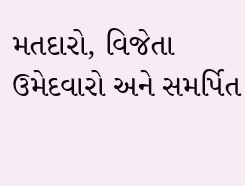મતદારો, વિજેતા ઉમેદવારો અને સમર્પિત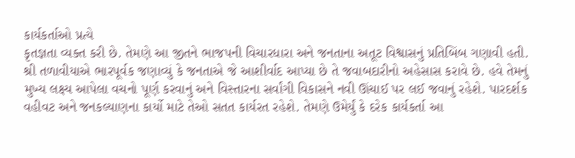કાર્યકર્તાઓ પ્રત્યે
કૃતજ્ઞતા વ્યક્ત કરી છે. તેમણે આ જીતને ભાજપની વિચારધારા અને જનતાના અતૂટ વિશ્વાસનું પ્રતિબિંબ ગણાવી હતી. શ્રી તળાવીયાએ ભારપૂર્વક જણાવ્યું કે જનતાએ જે આશીર્વાદ આપ્યા છે તે જવાબદારીનો અહેસાસ કરાવે છે. હવે તેમનું મુખ્ય લક્ષ્ય આપેલા વચનો પૂર્ણ કરવાનું અને વિસ્તારના સર્વાંગી વિકાસને નવી ઊંચાઈ પર લઈ જવાનું રહેશે. પારદર્શક વહીવટ અને જનકલ્યાણના કાર્યો માટે તેઓ સતત કાર્યરત રહેશે. તેમણે ઉમેર્યું કે દરેક કાર્યકર્તા આ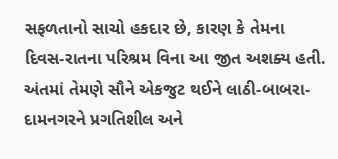સફળતાનો સાચો હકદાર છે, કારણ કે તેમના દિવસ-રાતના પરિશ્રમ વિના આ જીત અશક્ય હતી. અંતમાં તેમણે સૌને એકજુટ થઈને લાઠી-બાબરા-દામનગરને પ્રગતિશીલ અને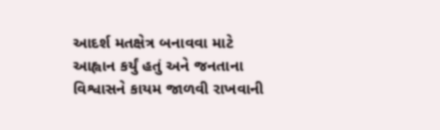આદર્શ મતક્ષેત્ર બનાવવા માટે આહ્વાન કર્યું હતું અને જનતાના વિશ્વાસને કાયમ જાળવી રાખવાની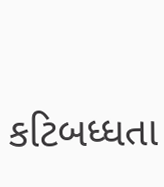કટિબધ્ધતા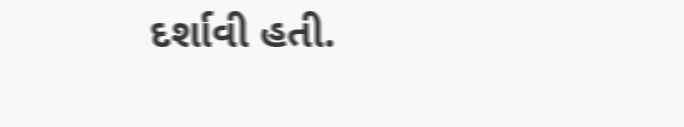દર્શાવી હતી.